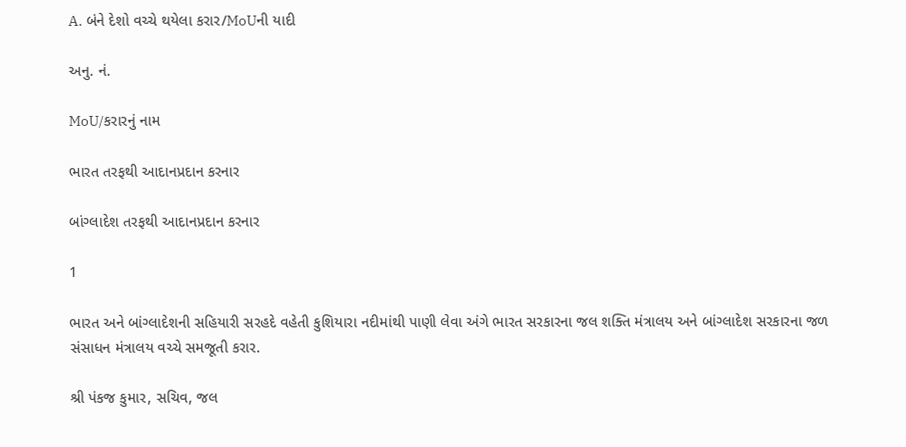A. બંને દેશો વચ્ચે થયેલા કરાર/MoUની યાદી

અનુ. નં.

MoU/કરારનું નામ

ભારત તરફથી આદાનપ્રદાન કરનાર

બાંગ્લાદેશ તરફથી આદાનપ્રદાન કરનાર

1

ભારત અને બાંગ્લાદેશની સહિયારી સરહદે વહેતી કુશિયારા નદીમાંથી પાણી લેવા અંગે ભારત સરકારના જલ શક્તિ મંત્રાલય અને બાંગ્લાદેશ સરકારના જળ સંસાધન મંત્રાલય વચ્ચે સમજૂતી કરાર.

શ્રી પંકજ કુમાર, સચિવ, જલ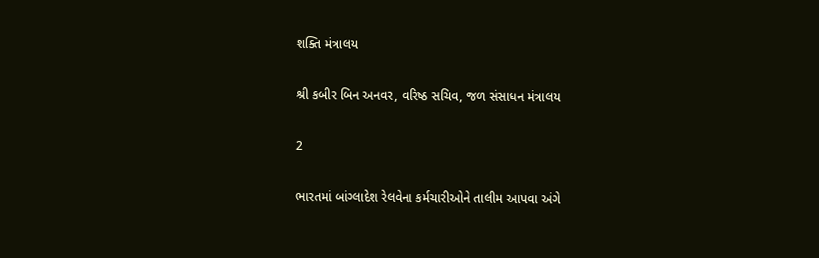શક્તિ મંત્રાલય

શ્રી કબીર બિન અનવર, વરિષ્ઠ સચિવ, જળ સંસાધન મંત્રાલય

2

ભારતમાં બાંગ્લાદેશ રેલવેના કર્મચારીઓને તાલીમ આપવા અંગે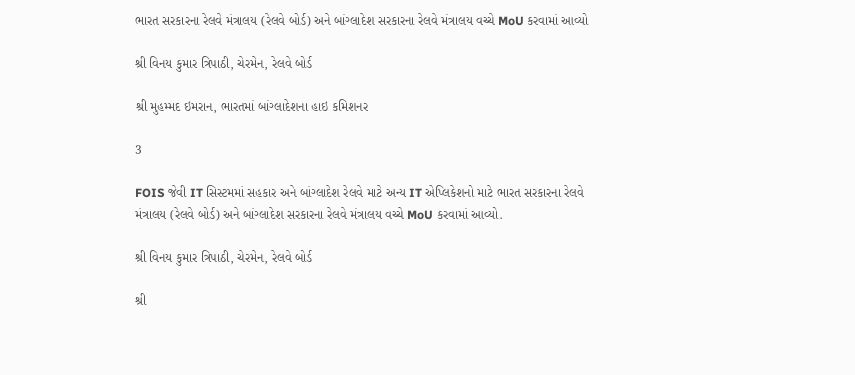ભારત સરકારના રેલવે મંત્રાલય (રેલવે બોર્ડ) અને બાંગ્લાદેશ સરકારના રેલવે મંત્રાલય વચ્ચે MoU કરવામાં આવ્યો

શ્રી વિનય કુમાર ત્રિપાઠી, ચેરમેન, રેલવે બોર્ડ

શ્રી મુહમ્મદ ઇમરાન, ભારતમાં બાંગ્લાદેશના હાઇ કમિશનર

3

FOIS જેવી IT સિસ્ટમમાં સહકાર અને બાંગ્લાદેશ રેલવે માટે અન્ય IT એપ્લિકેશનો માટે ભારત સરકારના રેલવે મંત્રાલય (રેલવે બોર્ડ) અને બાંગ્લાદેશ સરકારના રેલવે મંત્રાલય વચ્ચે MoU કરવામાં આવ્યો.

શ્રી વિનય કુમાર ત્રિપાઠી, ચેરમેન, રેલવે બોર્ડ

શ્રી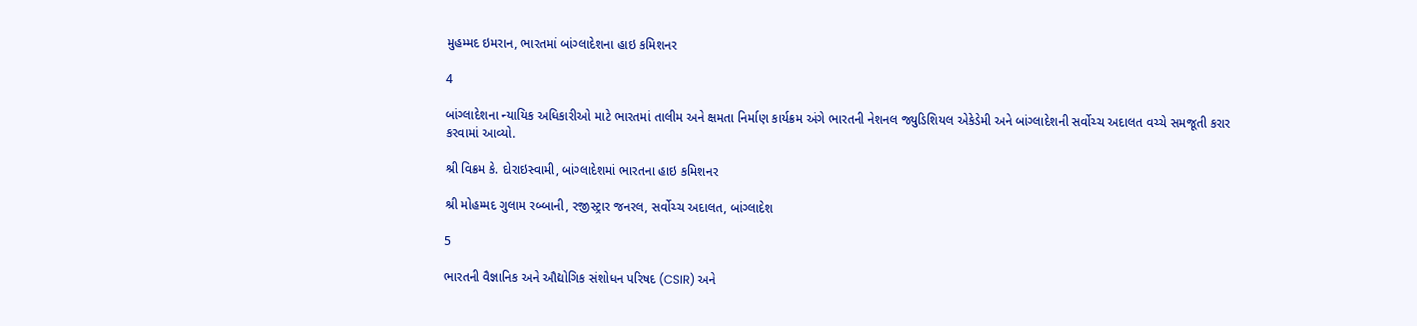મુહમ્મદ ઇમરાન, ભારતમાં બાંગ્લાદેશના હાઇ કમિશનર

4

બાંગ્લાદેશના ન્યાયિક અધિકારીઓ માટે ભારતમાં તાલીમ અને ક્ષમતા નિર્માણ કાર્યક્રમ અંગે ભારતની નેશનલ જ્યુડિશિયલ એકેડેમી અને બાંગ્લાદેશની સર્વોચ્ચ અદાલત વચ્ચે સમજૂતી કરાર કરવામાં આવ્યો.

શ્રી વિક્રમ કે. દોરાઇસ્વામી, બાંગ્લાદેશમાં ભારતના હાઇ કમિશનર

શ્રી મોહમ્મદ ગુલામ રબ્બાની, રજીસ્ટ્રાર જનરલ, સર્વોચ્ચ અદાલત, બાંગ્લાદેશ

5

ભારતની વૈજ્ઞાનિક અને ઔદ્યોગિક સંશોધન પરિષદ (CSIR) અને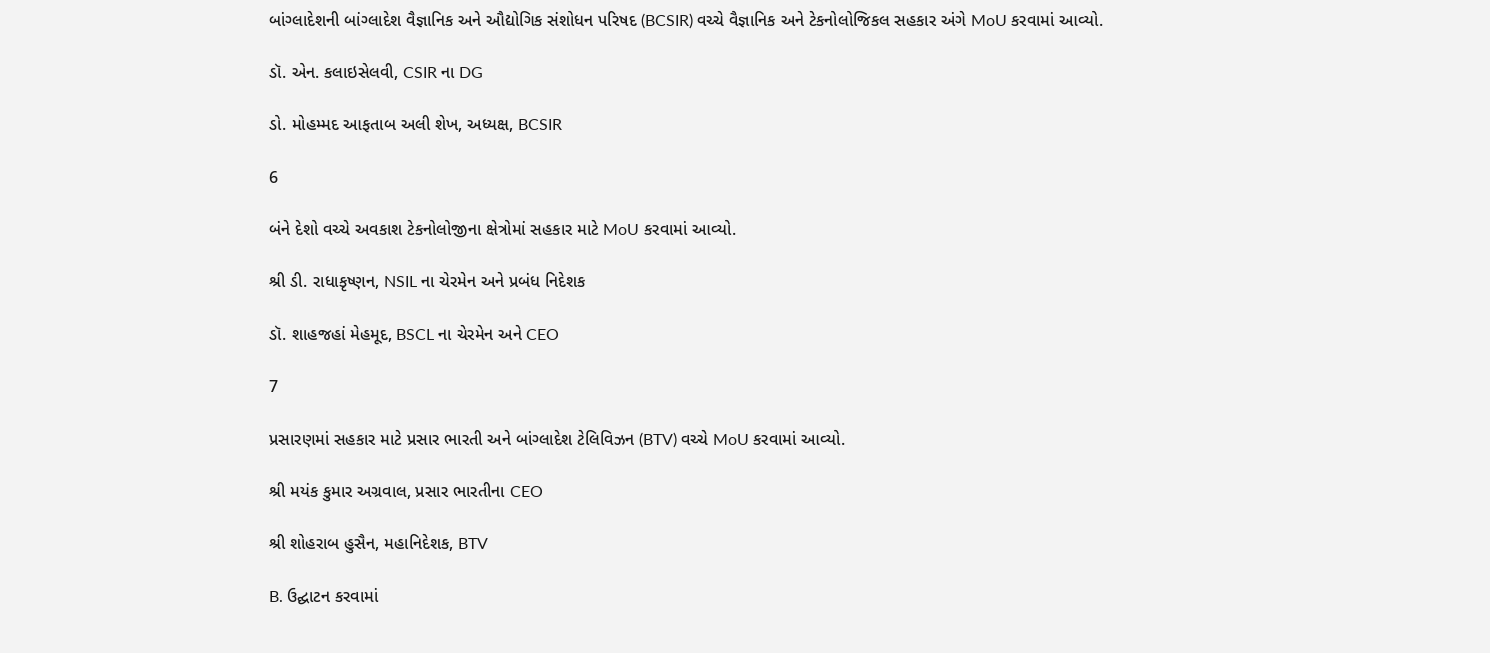બાંગ્લાદેશની બાંગ્લાદેશ વૈજ્ઞાનિક અને ઔદ્યોગિક સંશોધન પરિષદ (BCSIR) વચ્ચે વૈજ્ઞાનિક અને ટેકનોલોજિકલ સહકાર અંગે MoU કરવામાં આવ્યો.

ડૉ. એન. કલાઇસેલવી, CSIR ના DG

ડો. મોહમ્મદ આફતાબ અલી શેખ, અધ્યક્ષ, BCSIR

6

બંને દેશો વચ્ચે અવકાશ ટેકનોલોજીના ક્ષેત્રોમાં સહકાર માટે MoU કરવામાં આવ્યો.

શ્રી ડી. રાધાકૃષ્ણન, NSIL ના ચેરમેન અને પ્રબંધ નિદેશક

ડૉ. શાહજહાં મેહમૂદ, BSCL ના ચેરમેન અને CEO

7

પ્રસારણમાં સહકાર માટે પ્રસાર ભારતી અને બાંગ્લાદેશ ટેલિવિઝન (BTV) વચ્ચે MoU કરવામાં આવ્યો.

શ્રી મયંક કુમાર અગ્રવાલ, પ્રસાર ભારતીના CEO

શ્રી શોહરાબ હુસૈન, મહાનિદેશક, BTV

B. ઉદ્ઘાટન કરવામાં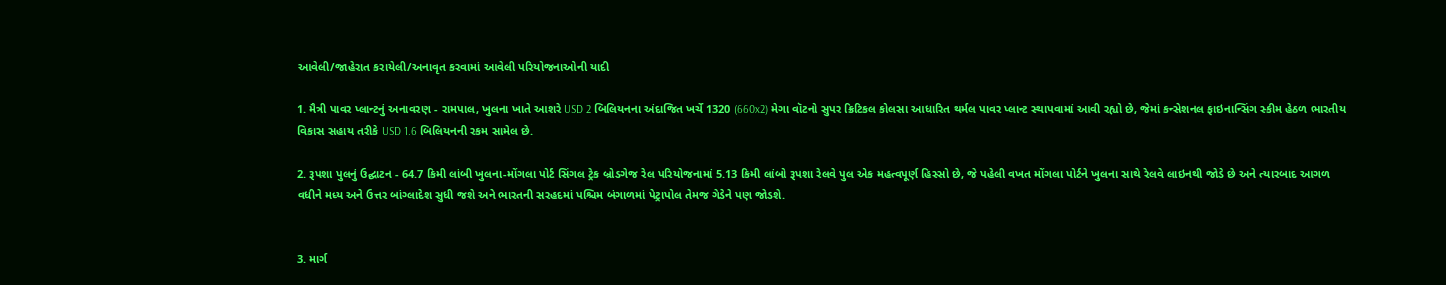આવેલી/જાહેરાત કરાયેલી/અનાવૃત કરવામાં આવેલી પરિયોજનાઓની યાદી

1. મૈત્રી પાવર પ્લાન્ટનું અનાવરણ - રામપાલ, ખુલના ખાતે આશરે USD 2 બિલિયનના અંદાજિત ખર્ચે 1320 (660x2) મેગા વૉટનો સુપર ક્રિટિકલ કોલસા આધારિત થર્મલ પાવર પ્લાન્ટ સ્થાપવામાં આવી રહ્યો છે, જેમાં કન્સેશનલ ફાઇનાન્સિંગ સ્કીમ હેઠળ ભારતીય વિકાસ સહાય તરીકે USD 1.6 બિલિયનની રકમ સામેલ છે.

2. રૂપશા પુલનું ઉદ્ઘાટન - 64.7 કિમી લાંબી ખુલના-મોંગલા પોર્ટ સિંગલ ટ્રેક બ્રોડગેજ રેલ પરિયોજનામાં 5.13 કિમી લાંબો રૂપશા રેલવે પુલ એક મહત્વપૂર્ણ હિસ્સો છે, જે પહેલી વખત મોંગલા પોર્ટને ખુલના સાથે રેલવે લાઇનથી જોડે છે અને ત્યારબાદ આગળ વધીને મધ્ય અને ઉત્તર બાંગ્લાદેશ સુધી જશે અને ભારતની સરહદમાં પશ્ચિમ બંગાળમાં પેટ્રાપોલ તેમજ ગેડેને પણ જોડશે.


3. માર્ગ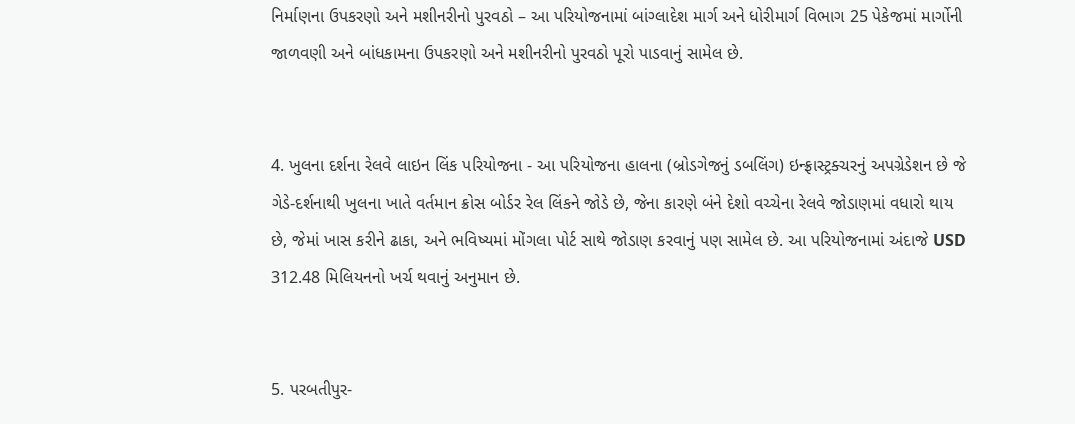નિર્માણના ઉપકરણો અને મશીનરીનો પુરવઠો – આ પરિયોજનામાં બાંગ્લાદેશ માર્ગ અને ધોરીમાર્ગ વિભાગ 25 પેકેજમાં માર્ગોની જાળવણી અને બાંધકામના ઉપકરણો અને મશીનરીનો પુરવઠો પૂરો પાડવાનું સામેલ છે.


4. ખુલના દર્શના રેલવે લાઇન લિંક પરિયોજના - આ પરિયોજના હાલના (બ્રોડગેજનું ડબલિંગ) ઇન્ફ્રાસ્ટ્રક્ચરનું અપગ્રેડેશન છે જે ગેડે-દર્શનાથી ખુલના ખાતે વર્તમાન ક્રોસ બોર્ડર રેલ લિંકને જોડે છે, જેના કારણે બંને દેશો વચ્ચેના રેલવે જોડાણમાં વધારો થાય છે, જેમાં ખાસ કરીને ઢાકા, અને ભવિષ્યમાં મોંગલા પોર્ટ સાથે જોડાણ કરવાનું પણ સામેલ છે. આ પરિયોજનામાં અંદાજે USD 312.48 મિલિયનનો ખર્ચ થવાનું અનુમાન છે.


5. પરબતીપુર-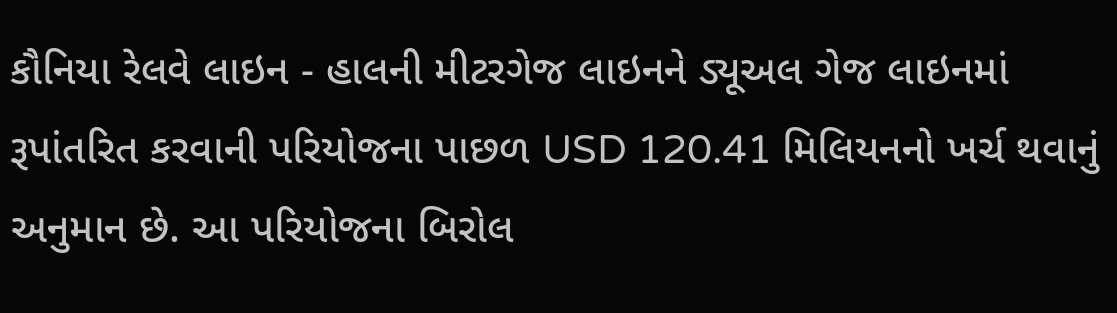કૌનિયા રેલવે લાઇન - હાલની મીટરગેજ લાઇનને ડ્યૂઅલ ગેજ લાઇનમાં રૂપાંતરિત કરવાની પરિયોજના પાછળ USD 120.41 મિલિયનનો ખર્ચ થવાનું અનુમાન છે. આ પરિયોજના બિરોલ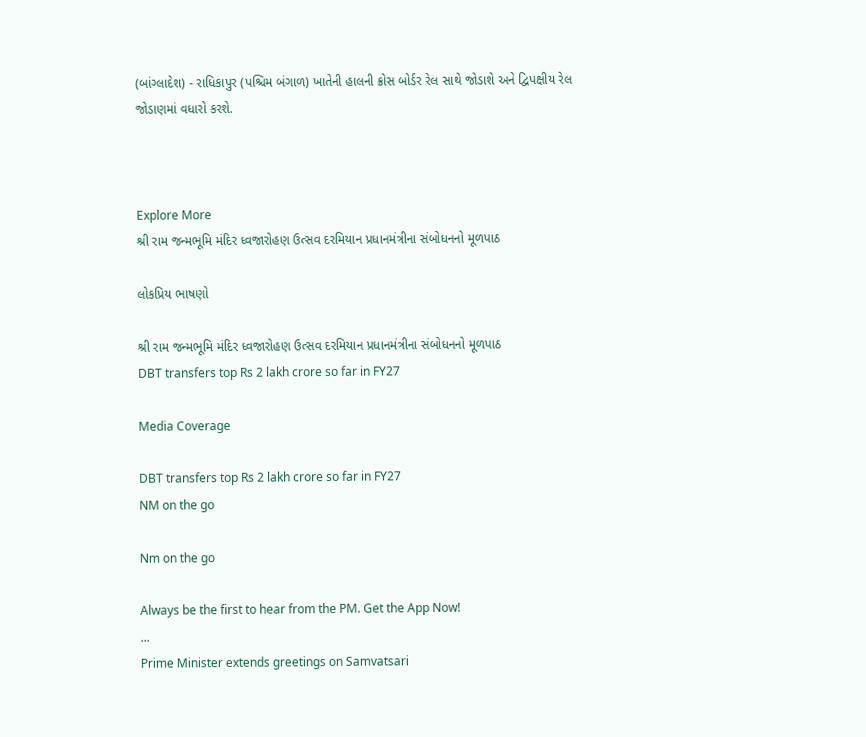(બાંગ્લાદેશ) - રાધિકાપુર (પશ્ચિમ બંગાળ) ખાતેની હાલની ક્રોસ બોર્ડર રેલ સાથે જોડાશે અને દ્વિપક્ષીય રેલ જોડાણમાં વધારો કરશે.



Explore More
શ્રી રામ જન્મભૂમિ મંદિર ધ્વજારોહણ ઉત્સવ દરમિયાન પ્રધાનમંત્રીના સંબોધનનો મૂળપાઠ

લોકપ્રિય ભાષણો

શ્રી રામ જન્મભૂમિ મંદિર ધ્વજારોહણ ઉત્સવ દરમિયાન પ્રધાનમંત્રીના સંબોધનનો મૂળપાઠ
DBT transfers top Rs 2 lakh crore so far in FY27

Media Coverage

DBT transfers top Rs 2 lakh crore so far in FY27
NM on the go

Nm on the go

Always be the first to hear from the PM. Get the App Now!
...
Prime Minister extends greetings on Samvatsari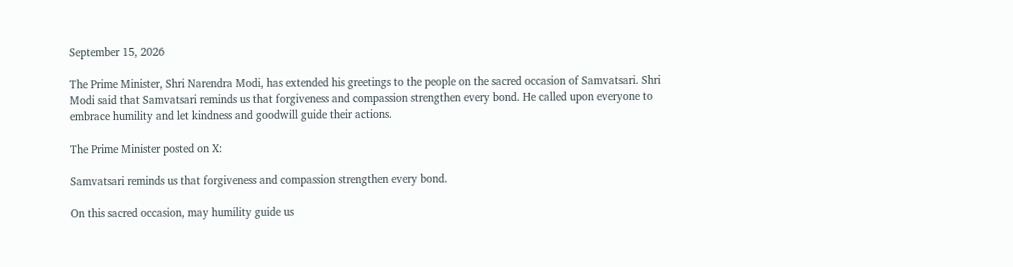September 15, 2026

The Prime Minister, Shri Narendra Modi, has extended his greetings to the people on the sacred occasion of Samvatsari. Shri Modi said that Samvatsari reminds us that forgiveness and compassion strengthen every bond. He called upon everyone to embrace humility and let kindness and goodwill guide their actions.

The Prime Minister posted on X:

Samvatsari reminds us that forgiveness and compassion strengthen every bond.

On this sacred occasion, may humility guide us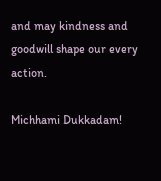and may kindness and goodwill shape our every action.

Michhami Dukkadam!